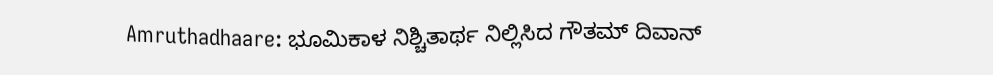Amruthadhaare: ಭೂಮಿಕಾಳ ನಿಶ್ಚಿತಾರ್ಥ ನಿಲ್ಲಿಸಿದ ಗೌತಮ್ ದಿವಾನ್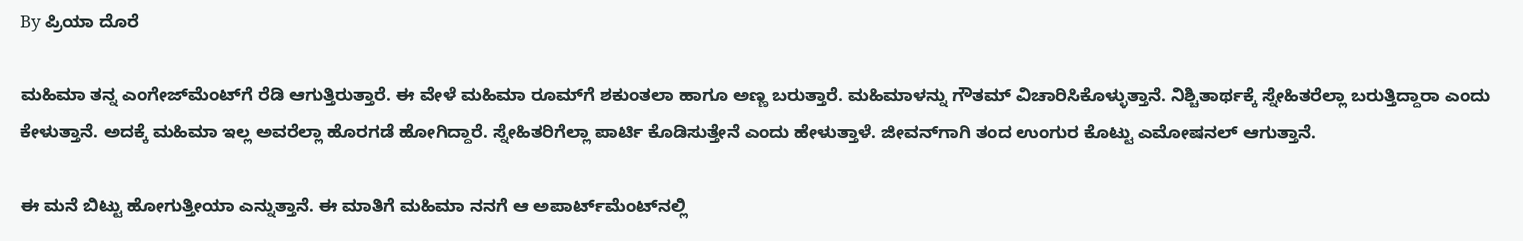By ಪ್ರಿಯಾ ದೊರೆ

ಮಹಿಮಾ ತನ್ನ ಎಂಗೇಜ್‌ಮೆಂಟ್‌ಗೆ ರೆಡಿ ಆಗುತ್ತಿರುತ್ತಾರೆ. ಈ ವೇಳೆ ಮಹಿಮಾ ರೂಮ್‌ಗೆ ಶಕುಂತಲಾ ಹಾಗೂ ಅಣ್ಣ ಬರುತ್ತಾರೆ. ಮಹಿಮಾಳನ್ನು ಗೌತಮ್ ವಿಚಾರಿಸಿಕೊಳ್ಳುತ್ತಾನೆ. ನಿಶ್ಚಿತಾರ್ಥಕ್ಕೆ ಸ್ನೇಹಿತರೆಲ್ಲಾ ಬರುತ್ತಿದ್ದಾರಾ ಎಂದು ಕೇಳುತ್ತಾನೆ. ಅದಕ್ಕೆ ಮಹಿಮಾ ಇಲ್ಲ ಅವರೆಲ್ಲಾ ಹೊರಗಡೆ ಹೋಗಿದ್ದಾರೆ. ಸ್ನೇಹಿತರಿಗೆಲ್ಲಾ ಪಾರ್ಟಿ ಕೊಡಿಸುತ್ತೇನೆ ಎಂದು ಹೇಳುತ್ತಾಳೆ. ಜೀವನ್‌ಗಾಗಿ ತಂದ ಉಂಗುರ ಕೊಟ್ಟು ಎಮೋಷನಲ್ ಆಗುತ್ತಾನೆ.

ಈ ಮನೆ ಬಿಟ್ಟು ಹೋಗುತ್ತೀಯಾ ಎನ್ನುತ್ತಾನೆ. ಈ ಮಾತಿಗೆ ಮಹಿಮಾ ನನಗೆ ಆ ಅಪಾರ್ಟ್‌ಮೆಂಟ್‌ನಲ್ಲಿ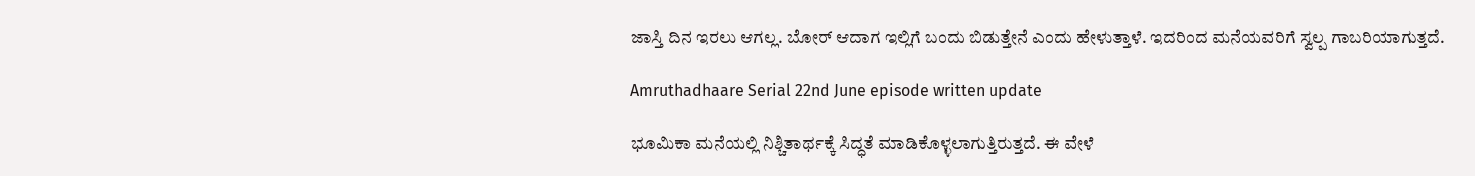ಜಾಸ್ತಿ ದಿನ ಇರಲು ಆಗಲ್ಲ. ಬೋರ್ ಆದಾಗ ಇಲ್ಲಿಗೆ ಬಂದು ಬಿಡುತ್ತೇನೆ ಎಂದು ಹೇಳುತ್ತಾಳೆ. ಇದರಿಂದ ಮನೆಯವರಿಗೆ ಸ್ವಲ್ಪ ಗಾಬರಿಯಾಗುತ್ತದೆ.

Amruthadhaare Serial 22nd June episode written update

ಭೂಮಿಕಾ ಮನೆಯಲ್ಲಿ ನಿಶ್ಚಿತಾರ್ಥಕ್ಕೆ ಸಿದ್ಧತೆ ಮಾಡಿಕೊಳ್ಳಲಾಗುತ್ತಿರುತ್ತದೆ. ಈ ವೇಳೆ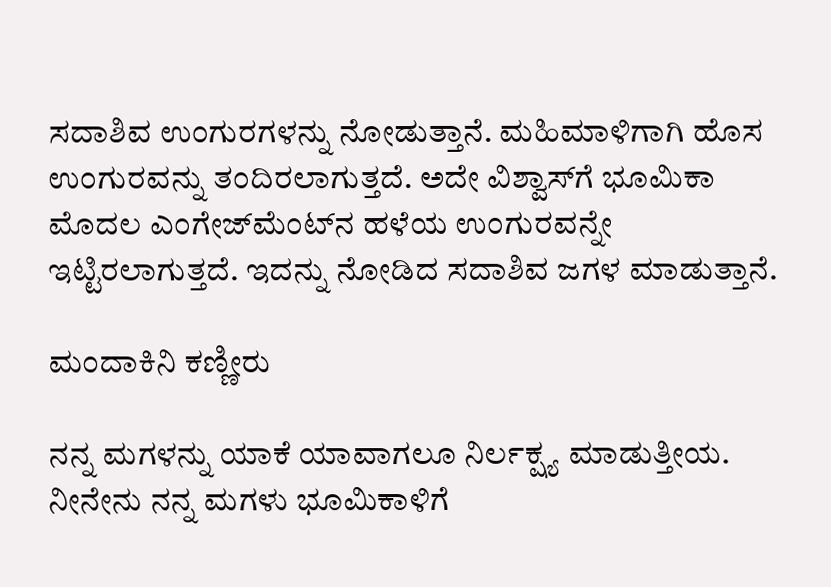ಸದಾಶಿವ ಉಂಗುರಗಳನ್ನು ನೋಡುತ್ತಾನೆ. ಮಹಿಮಾಳಿಗಾಗಿ ಹೊಸ ಉಂಗುರವನ್ನು ತಂದಿರಲಾಗುತ್ತದೆ. ಅದೇ ವಿಶ್ವಾಸ್‌ಗೆ ಭೂಮಿಕಾ ಮೊದಲ ಎಂಗೇಜ್‌ಮೆಂಟ್‌ನ ಹಳೆಯ ಉಂಗುರವನ್ನೇ ಇಟ್ಟಿರಲಾಗುತ್ತದೆ. ಇದನ್ನು ನೋಡಿದ ಸದಾಶಿವ ಜಗಳ ಮಾಡುತ್ತಾನೆ.

ಮಂದಾಕಿನಿ ಕಣ್ಣೀರು

ನನ್ನ ಮಗಳನ್ನು ಯಾಕೆ ಯಾವಾಗಲೂ ನಿರ್ಲಕ್ಷ್ಯ ಮಾಡುತ್ತೀಯ. ನೀನೇನು ನನ್ನ ಮಗಳು ಭೂಮಿಕಾಳಿಗೆ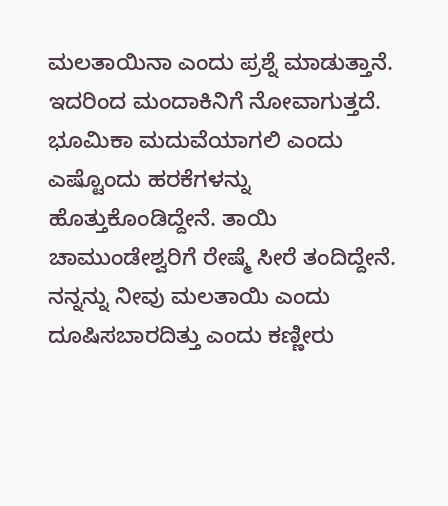ಮಲತಾಯಿನಾ ಎಂದು ಪ್ರಶ್ನೆ ಮಾಡುತ್ತಾನೆ. ಇದರಿಂದ ಮಂದಾಕಿನಿಗೆ ನೋವಾಗುತ್ತದೆ. ಭೂಮಿಕಾ ಮದುವೆಯಾಗಲಿ ಎಂದು ಎಷ್ಟೊಂದು ಹರಕೆಗಳನ್ನು ಹೊತ್ತುಕೊಂಡಿದ್ದೇನೆ. ತಾಯಿ ಚಾಮುಂಡೇಶ್ವರಿಗೆ ರೇಷ್ಮೆ ಸೀರೆ ತಂದಿದ್ದೇನೆ. ನನ್ನನ್ನು ನೀವು ಮಲತಾಯಿ ಎಂದು ದೂಷಿಸಬಾರದಿತ್ತು ಎಂದು ಕಣ್ಣೀರು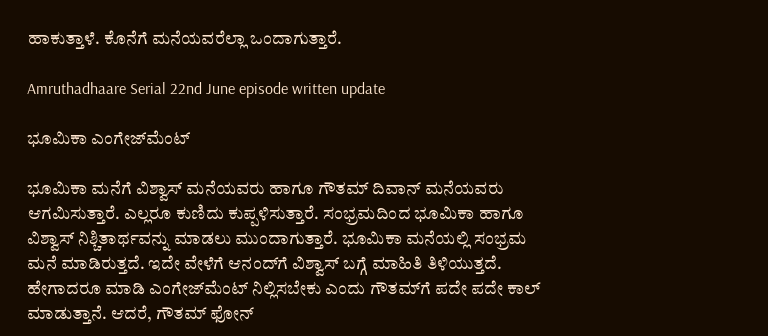ಹಾಕುತ್ತಾಳೆ. ಕೊನೆಗೆ ಮನೆಯವರೆಲ್ಲಾ ಒಂದಾಗುತ್ತಾರೆ.

Amruthadhaare Serial 22nd June episode written update

ಭೂಮಿಕಾ ಎಂಗೇಜ್‌ಮೆಂಟ್

ಭೂಮಿಕಾ ಮನೆಗೆ ವಿಶ್ವಾಸ್ ಮನೆಯವರು ಹಾಗೂ ಗೌತಮ್ ದಿವಾನ್ ಮನೆಯವರು ಆಗಮಿಸುತ್ತಾರೆ. ಎಲ್ಲರೂ ಕುಣಿದು ಕುಪ್ಪಳಿಸುತ್ತಾರೆ. ಸಂಭ್ರಮದಿಂದ ಭೂಮಿಕಾ ಹಾಗೂ ವಿಶ್ವಾಸ್ ನಿಶ್ಚಿತಾರ್ಥವನ್ನು ಮಾಡಲು ಮುಂದಾಗುತ್ತಾರೆ. ಭೂಮಿಕಾ ಮನೆಯಲ್ಲಿ ಸಂಭ್ರಮ ಮನೆ ಮಾಡಿರುತ್ತದೆ. ಇದೇ ವೇಳೆಗೆ ಆನಂದ್‌ಗೆ ವಿಶ್ವಾಸ್ ಬಗ್ಗೆ ಮಾಹಿತಿ ತಿಳಿಯುತ್ತದೆ. ಹೇಗಾದರೂ ಮಾಡಿ ಎಂಗೇಜ್‌ಮೆಂಟ್ ನಿಲ್ಲಿಸಬೇಕು ಎಂದು ಗೌತಮ್‌ಗೆ ಪದೇ ಪದೇ ಕಾಲ್ ಮಾಡುತ್ತಾನೆ. ಆದರೆ, ಗೌತಮ್ ಫೋನ್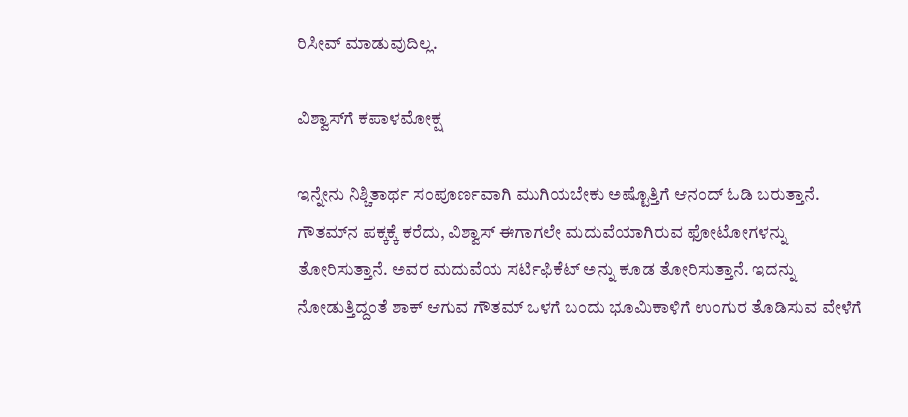ರಿಸೀವ್ ಮಾಡುವುದಿಲ್ಲ.

ವಿಶ್ವಾಸ್‌ಗೆ ಕಪಾಳಮೋಕ್ಷ

ಇನ್ನೇನು ನಿಶ್ಚಿತಾರ್ಥ ಸಂಪೂರ್ಣವಾಗಿ ಮುಗಿಯಬೇಕು ಅಷ್ಟೊತ್ತಿಗೆ ಆನಂದ್ ಓಡಿ ಬರುತ್ತಾನೆ. ಗೌತಮ್‌ನ ಪಕ್ಕಕ್ಕೆ ಕರೆದು, ವಿಶ್ವಾಸ್ ಈಗಾಗಲೇ ಮದುವೆಯಾಗಿರುವ ಫೋಟೋಗಳನ್ನು ತೋರಿಸುತ್ತಾನೆ. ಅವರ ಮದುವೆಯ ಸರ್ಟಿಫಿಕೆಟ್ ಅನ್ನು ಕೂಡ ತೋರಿಸುತ್ತಾನೆ. ಇದನ್ನು ನೋಡುತ್ತಿದ್ದಂತೆ ಶಾಕ್ ಆಗುವ ಗೌತಮ್ ಒಳಗೆ ಬಂದು ಭೂಮಿಕಾಳಿಗೆ ಉಂಗುರ ತೊಡಿಸುವ ವೇಳೆಗೆ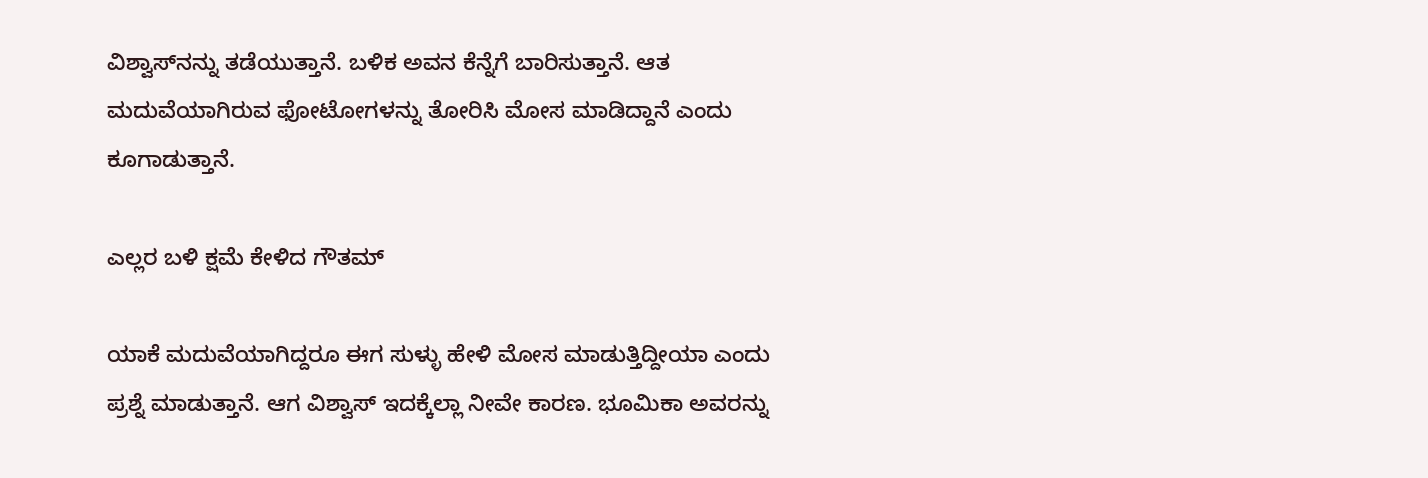ವಿಶ್ವಾಸ್‌ನನ್ನು ತಡೆಯುತ್ತಾನೆ. ಬಳಿಕ ಅವನ ಕೆನ್ನೆಗೆ ಬಾರಿಸುತ್ತಾನೆ. ಆತ ಮದುವೆಯಾಗಿರುವ ಫೋಟೋಗಳನ್ನು ತೋರಿಸಿ ಮೋಸ ಮಾಡಿದ್ದಾನೆ ಎಂದು ಕೂಗಾಡುತ್ತಾನೆ.

ಎಲ್ಲರ ಬಳಿ ಕ್ಷಮೆ ಕೇಳಿದ ಗೌತಮ್

ಯಾಕೆ ಮದುವೆಯಾಗಿದ್ದರೂ ಈಗ ಸುಳ್ಳು ಹೇಳಿ ಮೋಸ ಮಾಡುತ್ತಿದ್ದೀಯಾ ಎಂದು ಪ್ರಶ್ನೆ ಮಾಡುತ್ತಾನೆ. ಆಗ ವಿಶ್ವಾಸ್ ಇದಕ್ಕೆಲ್ಲಾ ನೀವೇ ಕಾರಣ. ಭೂಮಿಕಾ ಅವರನ್ನು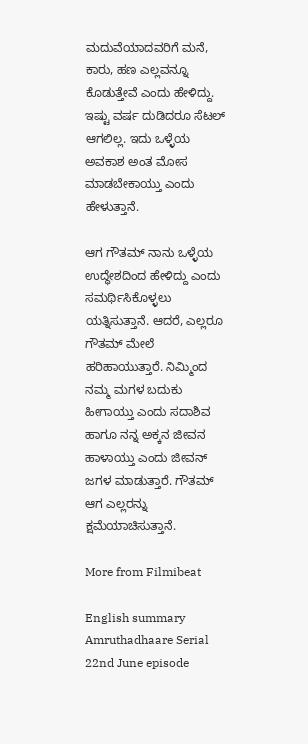ಮದುವೆಯಾದವರಿಗೆ ಮನೆ, ಕಾರು, ಹಣ ಎಲ್ಲವನ್ನೂ ಕೊಡುತ್ತೇವೆ ಎಂದು ಹೇಳಿದ್ದು. ಇಷ್ಟು ವರ್ಷ ದುಡಿದರೂ ಸೆಟಲ್ ಆಗಲಿಲ್ಲ. ಇದು ಒಳ್ಳೆಯ ಅವಕಾಶ ಅಂತ ಮೋಸ ಮಾಡಬೇಕಾಯ್ತು ಎಂದು ಹೇಳುತ್ತಾನೆ.

ಆಗ ಗೌತಮ್ ನಾನು ಒಳ್ಳೆಯ ಉದ್ಧೇಶದಿಂದ ಹೇಳಿದ್ದು ಎಂದು ಸಮರ್ಥಿಸಿಕೊಳ್ಳಲು ಯತ್ನಿಸುತ್ತಾನೆ. ಆದರೆ, ಎಲ್ಲರೂ ಗೌತಮ್ ಮೇಲೆ ಹರಿಹಾಯುತ್ತಾರೆ. ನಿಮ್ಮಿಂದ ನಮ್ಮ ಮಗಳ ಬದುಕು ಹೀಗಾಯ್ತು ಎಂದು ಸದಾಶಿವ ಹಾಗೂ ನನ್ನ ಅಕ್ಕನ ಜೀವನ ಹಾಳಾಯ್ತು ಎಂದು ಜೀವನ್ ಜಗಳ ಮಾಡುತ್ತಾರೆ. ಗೌತಮ್ ಆಗ ಎಲ್ಲರನ್ನು ಕ್ಷಮೆಯಾಚಿಸುತ್ತಾನೆ.

More from Filmibeat

English summary
Amruthadhaare Serial 22nd June episode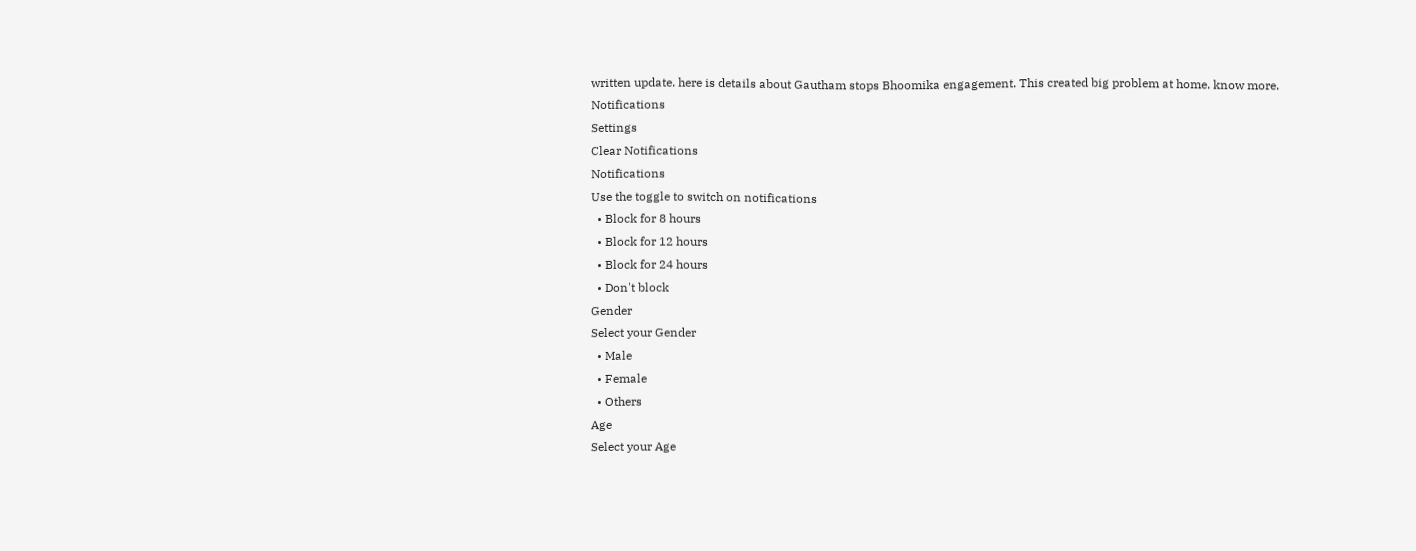written update. here is details about Gautham stops Bhoomika engagement. This created big problem at home. know more.
Notifications
Settings
Clear Notifications
Notifications
Use the toggle to switch on notifications
  • Block for 8 hours
  • Block for 12 hours
  • Block for 24 hours
  • Don't block
Gender
Select your Gender
  • Male
  • Female
  • Others
Age
Select your Age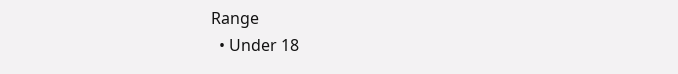Range
  • Under 18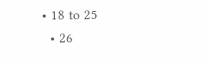• 18 to 25
  • 26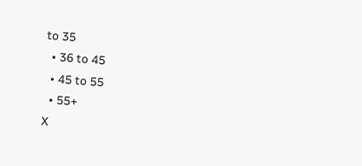to 35
  • 36 to 45
  • 45 to 55
  • 55+
X